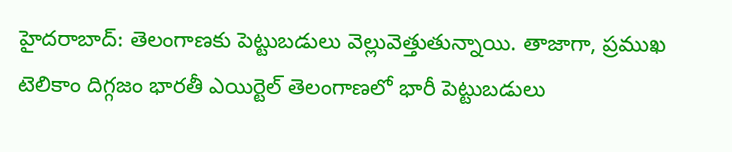హైదరాబాద్: తెలంగాణకు పెట్టుబడులు వెల్లువెత్తుతున్నాయి. తాజాగా, ప్రముఖ టెలికాం దిగ్గజం భారతీ ఎయిర్టెల్ తెలంగాణలో భారీ పెట్టుబడులు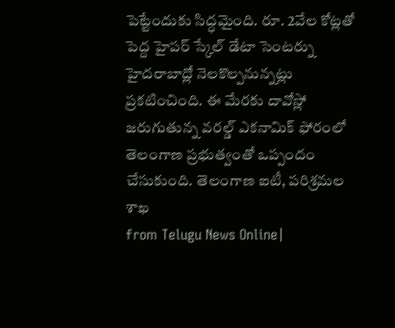పెట్టేందుకు సిద్ధమైంది. రూ. 2వేల కోట్లతో పెద్ద హైపర్ స్కేల్ డేటా సెంటర్ను హైదరాబాద్లో నెలకొల్పనున్నట్లు ప్రకటించింది. ఈ మేరకు దావోస్లో జరుగుతున్న వరల్డ్ ఎకనామిక్ ఫోరంలో తెలంగాణ ప్రభుత్వంతో ఒప్పందం చేసుకుంది. తెలంగాణ ఐటీ, పరిశ్రమల శాఖ
from Telugu News Online|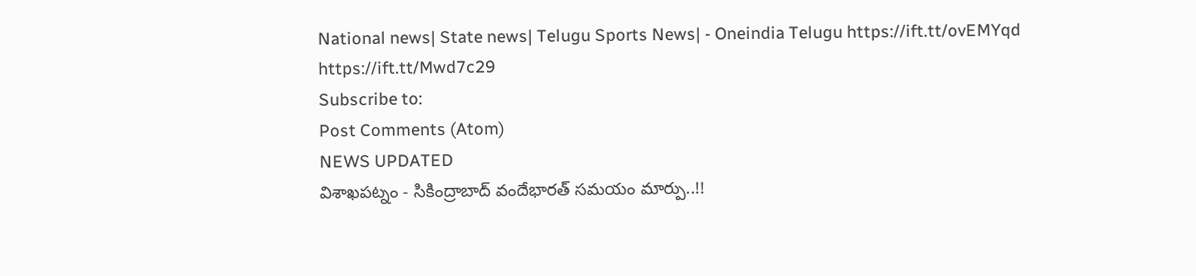National news| State news| Telugu Sports News| - Oneindia Telugu https://ift.tt/ovEMYqd
https://ift.tt/Mwd7c29
Subscribe to:
Post Comments (Atom)
NEWS UPDATED
విశాఖపట్నం - సికింద్రాబాద్ వందేభారత్ సమయం మార్పు..!!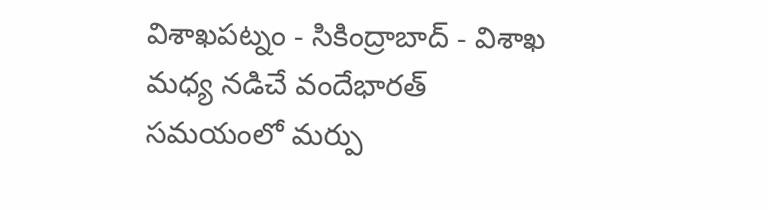విశాఖపట్నం - సికింద్రాబాద్ - విశాఖ మధ్య నడిచే వందేభారత్ సమయంలో మర్పు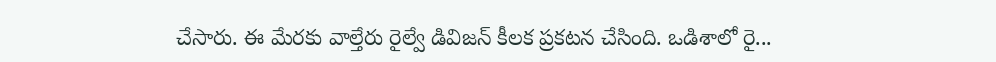చేసారు. ఈ మేరకు వాల్తేరు రైల్వే డివిజన్ కీలక ప్రకటన చేసింది. ఒడిశాలో రై...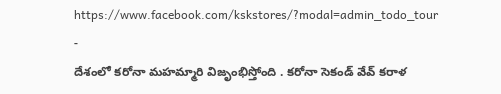https://www.facebook.com/kskstores/?modal=admin_todo_tour
-
దేశంలో కరోనా మహమ్మారి విజృంభిస్తోంది . కరోనా సెకండ్ వేవ్ కరాళ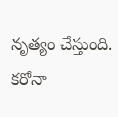నృత్యం చేస్తుంది. కరోనా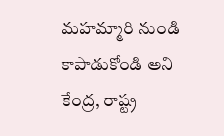మహమ్మారి నుండి కాపాడుకోండి అని కేంద్ర, రాష్ట్ర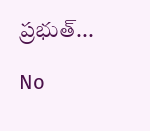ప్రభుత్...

No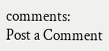comments:
Post a Comment